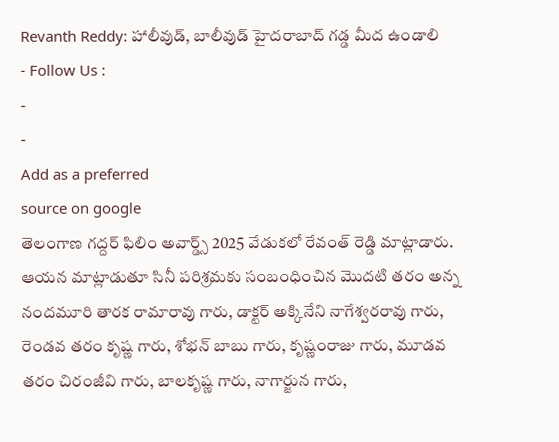Revanth Reddy: హాలీవుడ్, బాలీవుడ్ హైదరాబాద్ గడ్డ మీద ఉండాలి
- Follow Us :
-
-
Add as a preferred
source on google
తెలంగాణ గద్దర్ ఫిలిం అవార్డ్స్ 2025 వేడుకలో రేవంత్ రెడ్డి మాట్లాడారు. ఆయన మాట్లాడుతూ సినీ పరిశ్రమకు సంబంధించిన మొదటి తరం అన్న నందమూరి తారక రామారావు గారు, డాక్టర్ అక్కినేని నాగేశ్వరరావు గారు, రెండవ తరం కృష్ణ గారు, శోభన్ బాబు గారు, కృష్ణంరాజు గారు, మూడవ తరం చిరంజీవి గారు, బాలకృష్ణ గారు, నాగార్జున గారు,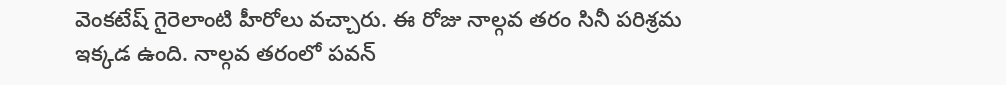వెంకటేష్ గైరెలాంటి హీరోలు వచ్చారు. ఈ రోజు నాల్గవ తరం సినీ పరిశ్రమ ఇక్కడ ఉంది. నాల్గవ తరంలో పవన్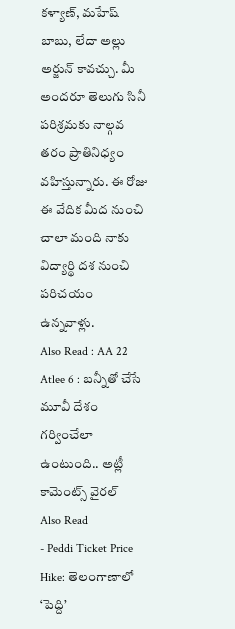కళ్యాణ్, మహేష్ బాబు, లేదా అల్లు అర్జున్ కావచ్చు. మీ అందరూ తెలుగు సినీ పరిశ్రమకు నాల్గవ తరం ప్రాతినిధ్యం వహిస్తున్నారు. ఈ రోజు ఈ వేదిక మీద నుంచి చాలా మంది నాకు విద్యార్థి దశ నుంచి పరిచయం ఉన్నవాళ్లు.
Also Read : AA 22 Atlee 6 : బన్నీతో చేసే మూవీ దేశం గర్వించేలా ఉంటుంది.. అట్లీ కామెంట్స్ వైరల్
Also Read
- Peddi Ticket Price Hike: తెలంగాణాలో ‘పెద్ది’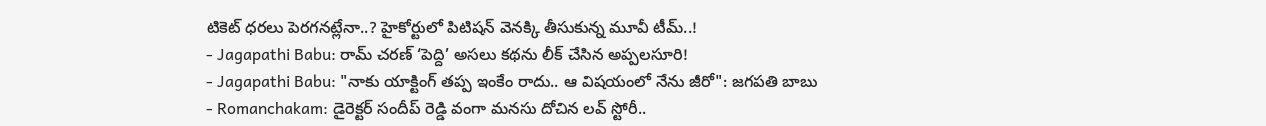టికెట్ ధరలు పెరగనట్లేనా..? హైకోర్టులో పిటిషన్ వెనక్కి తీసుకున్న మూవీ టీమ్..!
- Jagapathi Babu: రామ్ చరణ్ ‘పెద్ది’ అసలు కథను లీక్ చేసిన అప్పలసూరి!
- Jagapathi Babu: "నాకు యాక్టింగ్ తప్ప ఇంకేం రాదు.. ఆ విషయంలో నేను జీరో": జగపతి బాబు
- Romanchakam: డైరెక్టర్ సందీప్ రెడ్డి వంగా మనసు దోచిన లవ్ స్టోరీ..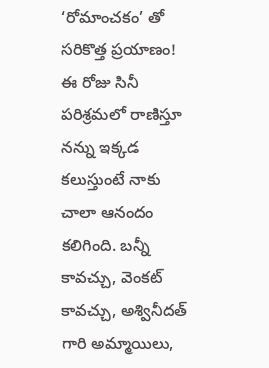‘రోమాంచకం’ తో సరికొత్త ప్రయాణం!
ఈ రోజు సినీ పరిశ్రమలో రాణిస్తూ నన్ను ఇక్కడ కలుస్తుంటే నాకు చాలా ఆనందం కలిగింది. బన్నీ కావచ్చు, వెంకట్ కావచ్చు, అశ్వినీదత్ గారి అమ్మాయిలు,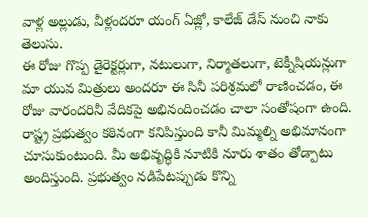వాళ్ల అల్లుడు, వీళ్లందరూ యంగ్ ఏజ్లో, కాలేజ్ డేస్ నుంచి నాకు తెలుసు.
ఈ రోజు గొప్ప డైరెక్టర్లుగా, నటులుగా, నిర్మాతలుగా, టెక్నీషియన్లుగా మా యువ మిత్రులు అందరూ ఈ సినీ పరిశ్రమలో రాణించడం, ఈ రోజు వారందరినీ వేదికపై అభినందించడం చాలా సంతోషంగా ఉంది. రాష్ట్ర ప్రభుత్వం కఠినంగా కనిపిస్తుంది కానీ మిమ్మల్ని అభిమానంగా చూసుకుంటుంది. మీ అభివృద్ధికి నూటికి నూరు శాతం తోడ్పాటు అందిస్తుంది. ప్రభుత్వం నడిపేటప్పుడు కొన్ని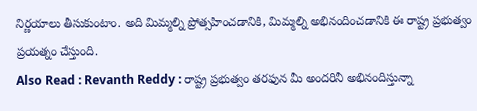నిర్ణయాలు తీసుకుంటాం. అది మిమ్మల్ని ప్రోత్సహించడానికి, మిమ్మల్ని అభినందించడానికి ఈ రాష్ట్ర ప్రభుత్వం ప్రయత్నం చేస్తుంది.
Also Read : Revanth Reddy : రాష్ట్ర ప్రభుత్వం తరఫున మీ అందరినీ అభినందిస్తున్నా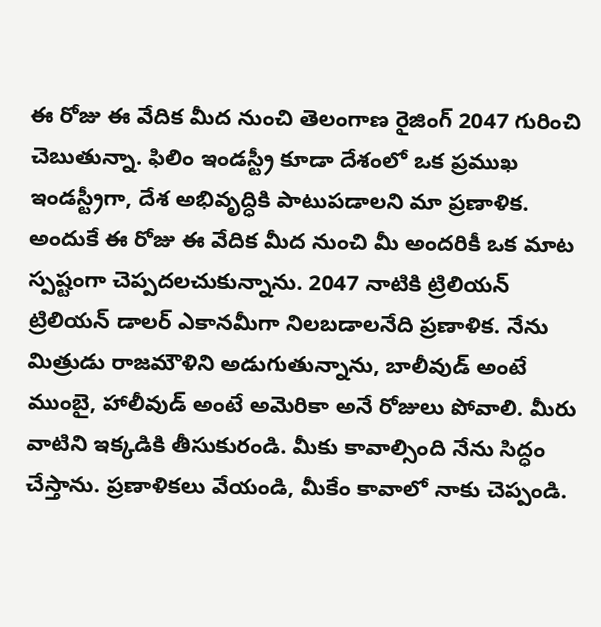ఈ రోజు ఈ వేదిక మీద నుంచి తెలంగాణ రైజింగ్ 2047 గురించి చెబుతున్నా. ఫిలిం ఇండస్ట్రీ కూడా దేశంలో ఒక ప్రముఖ ఇండస్ట్రీగా, దేశ అభివృద్ధికి పాటుపడాలని మా ప్రణాళిక. అందుకే ఈ రోజు ఈ వేదిక మీద నుంచి మీ అందరికీ ఒక మాట స్పష్టంగా చెప్పదలచుకున్నాను. 2047 నాటికి ట్రిలియన్ ట్రిలియన్ డాలర్ ఎకానమీగా నిలబడాలనేది ప్రణాళిక. నేను మిత్రుడు రాజమౌళిని అడుగుతున్నాను, బాలీవుడ్ అంటే ముంబై, హాలీవుడ్ అంటే అమెరికా అనే రోజులు పోవాలి. మీరు వాటిని ఇక్కడికి తీసుకురండి. మీకు కావాల్సింది నేను సిద్ధం చేస్తాను. ప్రణాళికలు వేయండి, మీకేం కావాలో నాకు చెప్పండి.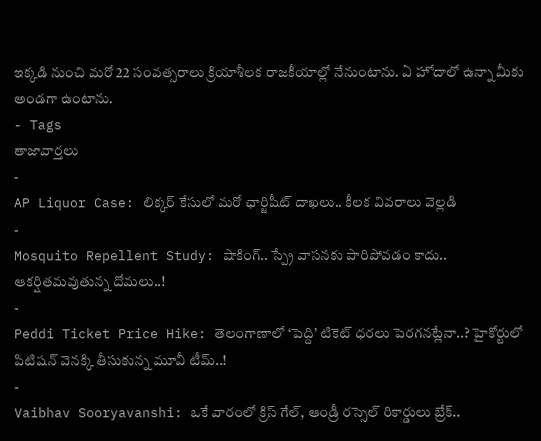ఇక్కడి నుంచి మరో 22 సంవత్సరాలు క్రియాశీలక రాజకీయాల్లో నేనుంటాను. ఏ హోదాలో ఉన్నా మీకు అండగా ఉంటాను.
- Tags
తాజావార్తలు
-
AP Liquor Case: లిక్కర్ కేసులో మరో ఛార్జిషీట్ దాఖలు.. కీలక వివరాలు వెల్లడి
-
Mosquito Repellent Study: షాకింగ్.. స్ప్రే వాసనకు పారిపోవడం కాదు.. ఆకర్షితమవుతున్న దోమలు..!
-
Peddi Ticket Price Hike: తెలంగాణాలో ‘పెద్ది’ టికెట్ ధరలు పెరగనట్లేనా..? హైకోర్టులో పిటిషన్ వెనక్కి తీసుకున్న మూవీ టీమ్..!
-
Vaibhav Sooryavanshi: ఒకే వారంలో క్రిస్ గేల్, ఆండ్రీ రస్సెల్ రికార్డులు బ్రేక్..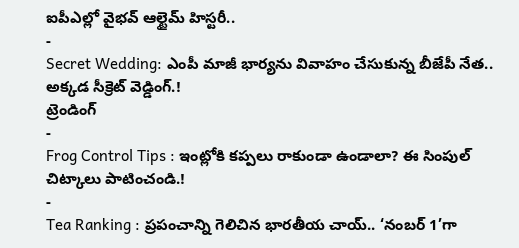ఐపీఎల్లో వైభవ్ ఆల్టైమ్ హిస్టరీ..
-
Secret Wedding: ఎంపీ మాజీ భార్యను వివాహం చేసుకున్న బీజేపీ నేత.. అక్కడ సీక్రెట్ వెడ్డింగ్.!
ట్రెండింగ్
-
Frog Control Tips : ఇంట్లోకి కప్పలు రాకుండా ఉండాలా? ఈ సింపుల్ చిట్కాలు పాటించండి.!
-
Tea Ranking : ప్రపంచాన్ని గెలిచిన భారతీయ చాయ్.. ‘నంబర్ 1’గా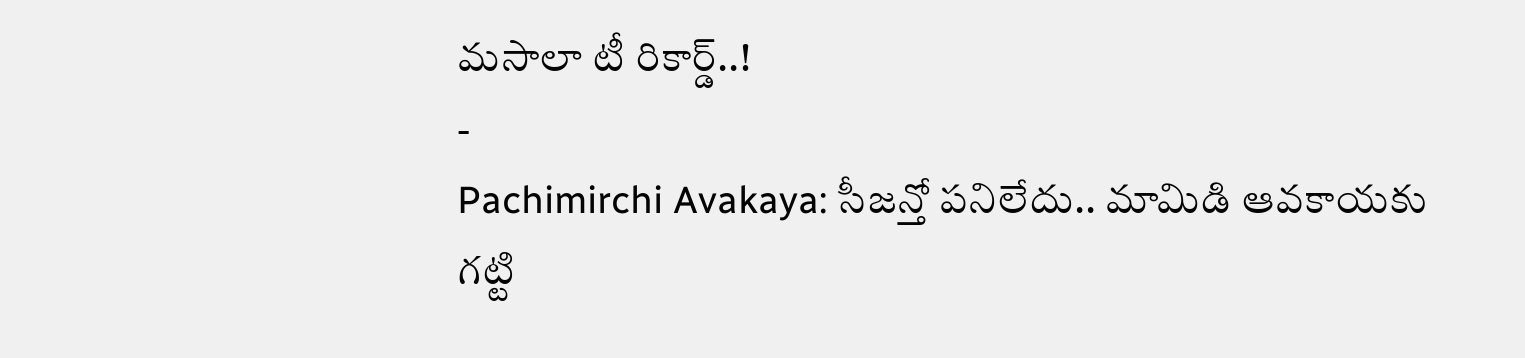మసాలా టీ రికార్డ్..!
-
Pachimirchi Avakaya: సీజన్తో పనిలేదు.. మామిడి ఆవకాయకు గట్టి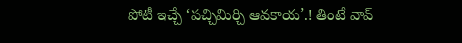పోటీ ఇచ్చే ‘పచ్చిమిర్చి ఆవకాయ’.! తింటే వావ్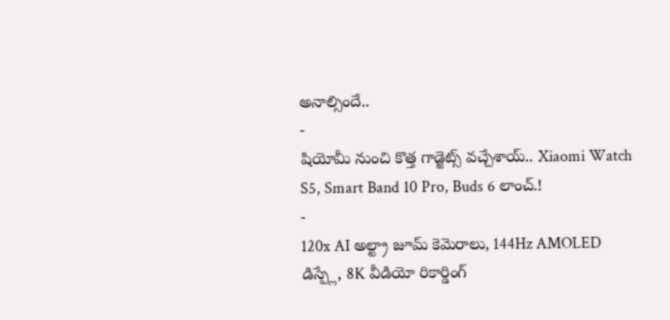అనాల్సిందే..
-
షియోమీ నుంచి కొత్త గాడ్జెట్స్ వచ్చేశాయ్.. Xiaomi Watch S5, Smart Band 10 Pro, Buds 6 లాంచ్.!
-
120x AI అల్ట్రా జూమ్ కెమెరాలు, 144Hz AMOLED డిస్ప్లే, 8K వీడియో రికార్డింగ్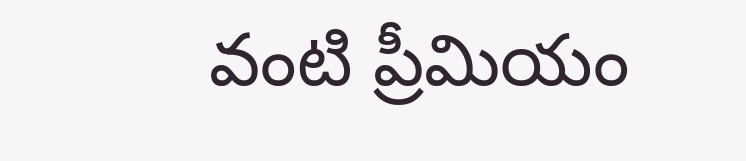వంటి ప్రీమియం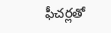ఫీచర్లతో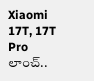Xiaomi 17T, 17T Pro లాంచ్..